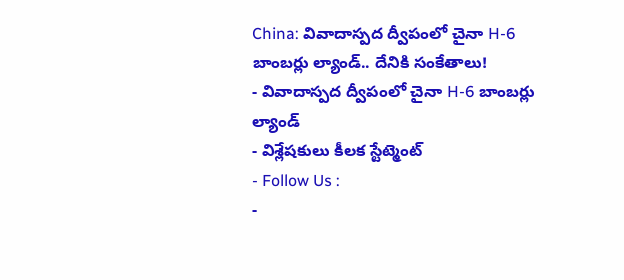China: వివాదాస్పద ద్వీపంలో చైనా H-6 బాంబర్లు ల్యాండ్.. దేనికి సంకేతాలు!
- వివాదాస్పద ద్వీపంలో చైనా H-6 బాంబర్లు ల్యాండ్
- విశ్లేషకులు కీలక స్టేట్మెంట్
- Follow Us :
-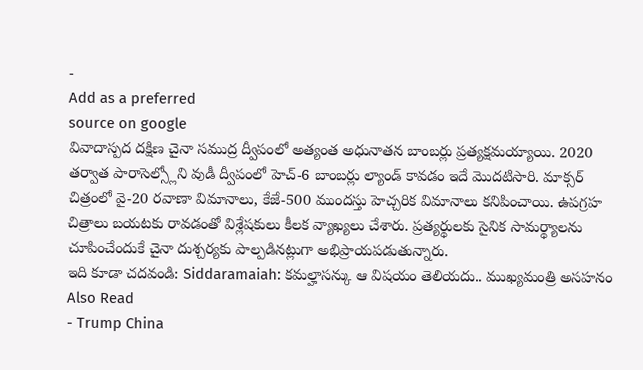-
Add as a preferred
source on google
వివాదాస్పద దక్షిణ చైనా సముద్ర ద్వీపంలో అత్యంత అధునాతన బాంబర్లు ప్రత్యక్షమయ్యాయి. 2020 తర్వాత పారాసెల్స్లోని వుడీ ద్వీపంలో హెచ్-6 బాంబర్లు ల్యాండ్ కావడం ఇదే మొదటిసారి. మాక్సర్ చిత్రంలో వై-20 రవాణా విమానాలు, కేజే-500 ముందస్తు హెచ్చరిక విమానాలు కనిపించాయి. ఉపగ్రహ చిత్రాలు బయటకు రావడంతో విశ్లేషకులు కీలక వ్యాఖ్యలు చేశారు. ప్రత్యర్థులకు సైనిక సామర్థ్యాలను చూపించేందుకే చైనా దుశ్చర్యకు పాల్పడినట్లుగా అభిప్రాయపడుతున్నారు.
ఇది కూడా చదవండి: Siddaramaiah: కమల్హాసన్కు ఆ విషయం తెలియదు.. ముఖ్యమంత్రి అసహనం
Also Read
- Trump China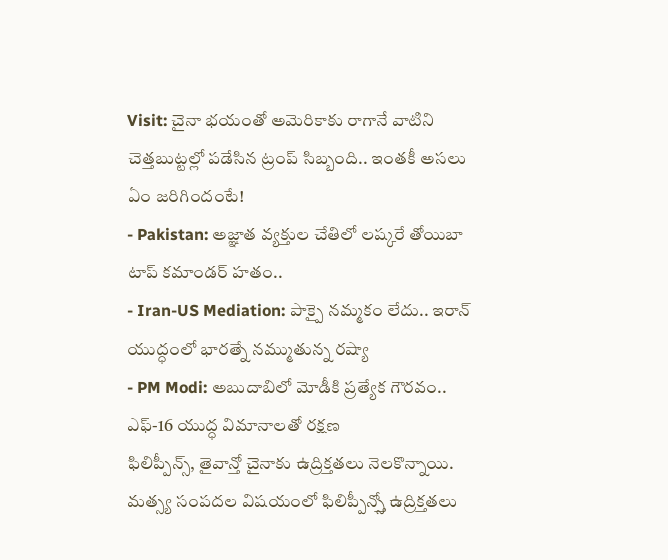Visit: చైనా భయంతో అమెరికాకు రాగానే వాటిని చెత్తబుట్టల్లో పడేసిన ట్రంప్ సిబ్బంది.. ఇంతకీ అసలు ఏం జరిగిందంటే!
- Pakistan: అజ్ఞాత వ్యక్తుల చేతిలో లష్కరే తోయిబా టాప్ కమాండర్ హతం..
- Iran-US Mediation: పాక్పై నమ్మకం లేదు.. ఇరాన్ యుద్ధంలో భారత్నే నమ్ముతున్న రష్యా
- PM Modi: అబుదాబిలో మోడీకి ప్రత్యేక గౌరవం.. ఎఫ్-16 యుద్ధ విమానాలతో రక్షణ
ఫిలిప్పీన్స్, తైవాన్తో చైనాకు ఉద్రిక్తతలు నెలకొన్నాయి. మత్స్య సంపదల విషయంలో ఫిలిప్పీన్స్తో ఉద్రిక్తతలు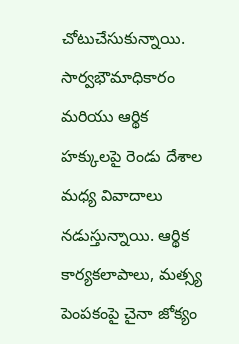చోటుచేసుకున్నాయి. సార్వభౌమాధికారం మరియు ఆర్థిక హక్కులపై రెండు దేశాల మధ్య వివాదాలు నడుస్తున్నాయి. ఆర్థిక కార్యకలాపాలు, మత్స్య పెంపకంపై చైనా జోక్యం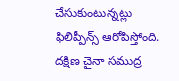చేసుకుంటున్నట్లు ఫిలిప్పీన్స్ ఆరోపిస్తోంది. దక్షిణ చైనా సముద్ర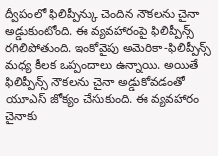ద్వీపంలో ఫిలిప్పీన్కు చెందిన నౌకలను చైనా అడ్డుకుంటోంది. ఈ వ్యవహారంపై ఫిలిప్పీన్స్ రగిలిపోతుంది. ఇంకోవైపు అమెరికా-ఫిలిప్పీన్స్ మధ్య కీలక ఒప్పందాలు ఉన్నాయి. అయితే ఫిలిప్పీన్స్ నౌకలను చైనా అడ్డుకోవడంతో యూఎస్ జోక్యం చేసుకుంది. ఈ వ్యవహారం చైనాకు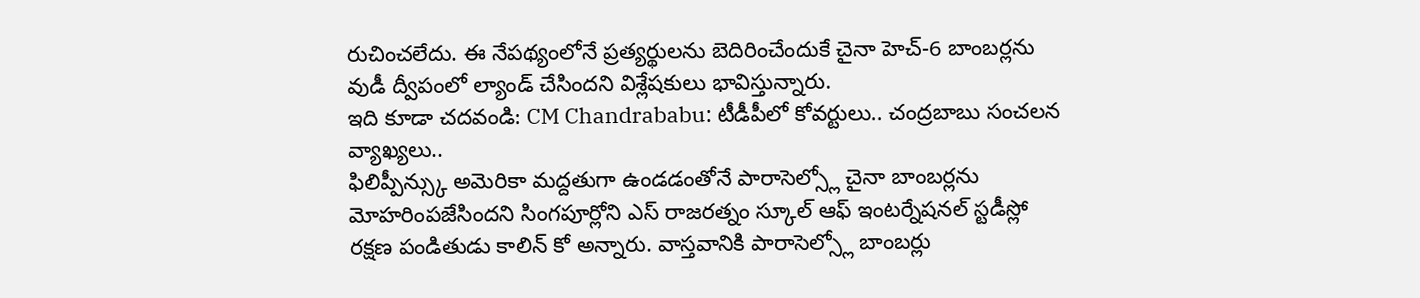రుచించలేదు. ఈ నేపథ్యంలోనే ప్రత్యర్థులను బెదిరించేందుకే చైనా హెచ్-6 బాంబర్లను వుడీ ద్వీపంలో ల్యాండ్ చేసిందని విశ్లేషకులు భావిస్తున్నారు.
ఇది కూడా చదవండి: CM Chandrababu: టీడీపీలో కోవర్టులు.. చంద్రబాబు సంచలన వ్యాఖ్యలు..
ఫిలిప్పీన్స్కు అమెరికా మద్దతుగా ఉండడంతోనే పారాసెల్స్లో చైనా బాంబర్లను మోహరింపజేసిందని సింగపూర్లోని ఎస్ రాజరత్నం స్కూల్ ఆఫ్ ఇంటర్నేషనల్ స్టడీస్లో రక్షణ పండితుడు కాలిన్ కో అన్నారు. వాస్తవానికి పారాసెల్స్లో బాంబర్లు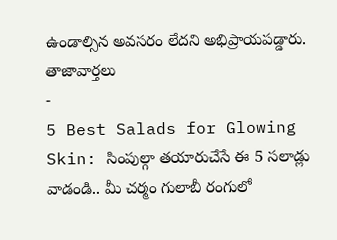ఉండాల్సిన అవసరం లేదని అభిప్రాయపడ్డారు.
తాజావార్తలు
-
5 Best Salads for Glowing Skin: సింపుల్గా తయారుచేసే ఈ 5 సలాడ్లు వాడండి.. మీ చర్మం గులాబీ రంగులో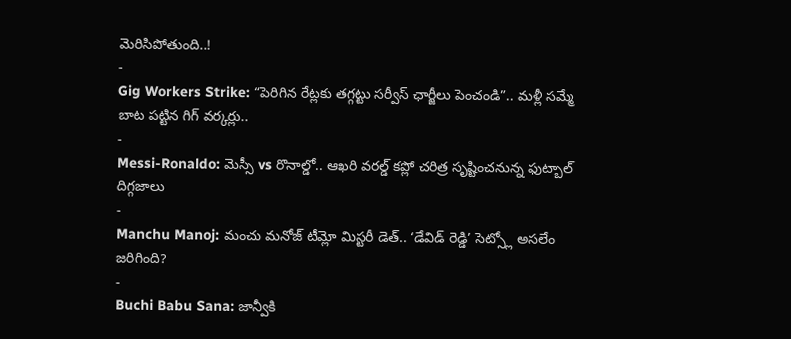మెరిసిపోతుంది..!
-
Gig Workers Strike: “పెరిగిన రేట్లకు తగ్గట్టు సర్వీస్ ఛార్జీలు పెంచండి”.. మళ్లీ సమ్మే బాట పట్టిన గిగ్ వర్కర్లు..
-
Messi-Ronaldo: మెస్సీ vs రొనాల్డో.. ఆఖరి వరల్డ్ కప్లో చరిత్ర సృష్టించనున్న ఫుట్బాల్ దిగ్గజాలు
-
Manchu Manoj: మంచు మనోజ్ టీమ్లో మిస్టరీ డెత్.. ‘డేవిడ్ రెడ్డి’ సెట్స్లో అసలేం జరిగింది?
-
Buchi Babu Sana: జాన్వీకి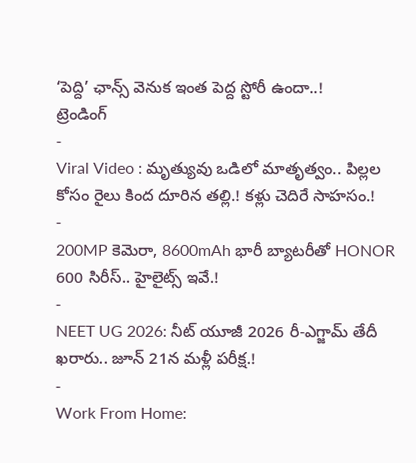‘పెద్ది’ ఛాన్స్ వెనుక ఇంత పెద్ద స్టోరీ ఉందా..!
ట్రెండింగ్
-
Viral Video : మృత్యువు ఒడిలో మాతృత్వం.. పిల్లల కోసం రైలు కింద దూరిన తల్లి.! కళ్లు చెదిరే సాహసం.!
-
200MP కెమెరా, 8600mAh భారీ బ్యాటరీతో HONOR 600 సిరీస్.. హైలైట్స్ ఇవే.!
-
NEET UG 2026: నీట్ యూజీ 2026 రీ-ఎగ్జామ్ తేదీ ఖరారు.. జూన్ 21న మళ్లీ పరీక్ష.!
-
Work From Home: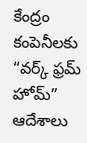కేంద్రం కంపెనీలకు “వర్క్ ఫ్రమ్ హోమ్” ఆదేశాలు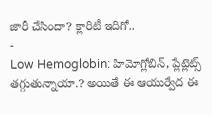జారీ చేసిందా? క్లారిటీ ఇదిగో..
-
Low Hemoglobin: హిమోగ్లోబిన్, ప్లేట్లెట్స్ తగ్గుతున్నాయా.? అయితే ఈ ఆయుర్వేద ఈ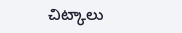చిట్కాలు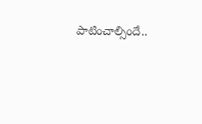పాటించాల్సిందే..